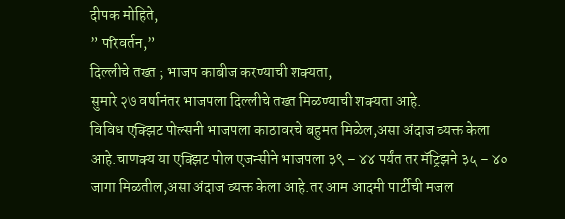दीपक मोहिते,
” परिवर्तन,”
दिल्लीचे तख्त ; भाजप काबीज करण्याची शक्यता,
सुमारे २७ वर्षानंतर भाजपला दिल्लीचे तख्त मिळण्याची शक्यता आहे.
विविध एक्झिट पोल्सनी भाजपला काठावरचे बहुमत मिळेल,असा अंदाज व्यक्त केला आहे.चाणक्य या एक्झिट पोल एजन्सीने भाजपला ३९ – ४४ पर्यंत तर मॅट्रिझने ३५ – ४० जागा मिळतील,असा अंदाज व्यक्त केला आहे.तर आम आदमी पार्टीची मजल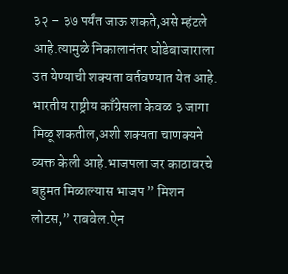३२ – ३७ पर्यंत जाऊ शकते,असे म्हंटले आहे.त्यामुळे निकालानंतर घोडेबाजाराला उत येण्याची शक्यता वर्तवण्यात येत आहे.
भारतीय राष्ट्रीय काँग्रेसला केवळ ३ जागा मिळू शकतील,अशी शक्यता चाणक्यने व्यक्त केली आहे.भाजपला जर काठावरचे बहुमत मिळाल्यास भाजप ” मिशन लोटस,” राबवेल.ऐन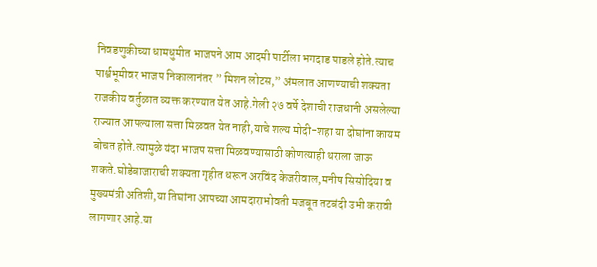निवडणुकीच्या धामधुमीत भाजपने आम आदमी पार्टीला भगदाड पाडले होते.त्याच पार्श्वभूमीवर भाजप निकालानंतर ” मिशन लोटस,” अंमलात आणण्याची शक्यता राजकीय वर्तुळात व्यक्त करण्यात येत आहे.गेली २७ वर्षे देशाची राजधानी असलेल्या राज्यात आपल्याला सत्ता मिळवत येत नाही,याचे शल्य मोदी-शहा या दोघांना कायम बोचत होते.त्यामुळे यंदा भाजप सत्ता मिळवण्यासाठी कोणत्याही थराला जाऊ शकते.घोडेबाजाराची शक्यता गृहीत धरून अरविंद केजरीवाल,मनीष सिसोदिया व मुख्यमंत्री अतिशी,या तिघांना आपच्या आमदाराभोवती मजबूत तटबंदी उभी करावी लागणार आहे.या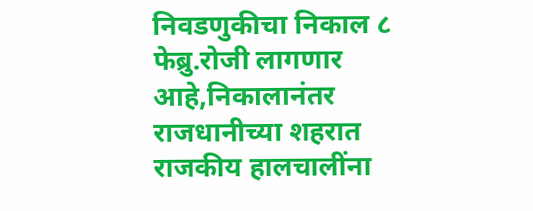निवडणुकीचा निकाल ८ फेब्रु.रोजी लागणार आहे,निकालानंतर राजधानीच्या शहरात राजकीय हालचालींना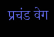प्रचंड वेग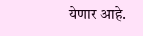येणार आहे.